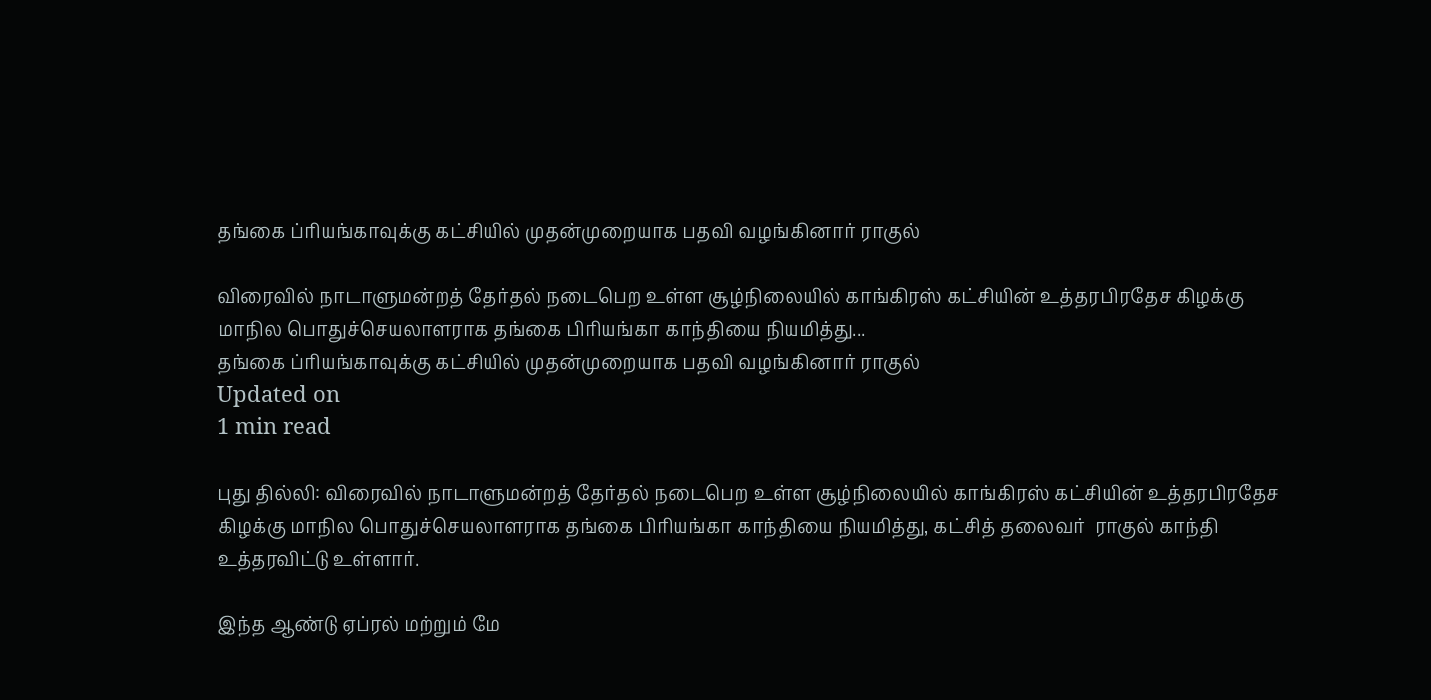தங்கை ப்ரியங்காவுக்கு கட்சியில் முதன்முறையாக பதவி வழங்கினார் ராகுல்

விரைவில் நாடாளுமன்றத் தேர்தல் நடைபெற உள்ள சூழ்நிலையில் காங்கிரஸ் கட்சியின் உத்தரபிரதேச கிழக்கு மாநில பொதுச்செயலாளராக தங்கை பிரியங்கா காந்தியை நியமித்து...
தங்கை ப்ரியங்காவுக்கு கட்சியில் முதன்முறையாக பதவி வழங்கினார் ராகுல்
Updated on
1 min read

புது தில்லி: விரைவில் நாடாளுமன்றத் தேர்தல் நடைபெற உள்ள சூழ்நிலையில் காங்கிரஸ் கட்சியின் உத்தரபிரதேச கிழக்கு மாநில பொதுச்செயலாளராக தங்கை பிரியங்கா காந்தியை நியமித்து, கட்சித் தலைவர்  ராகுல் காந்தி உத்தரவிட்டு உள்ளார்.

இந்த ஆண்டு ஏப்ரல் மற்றும் மே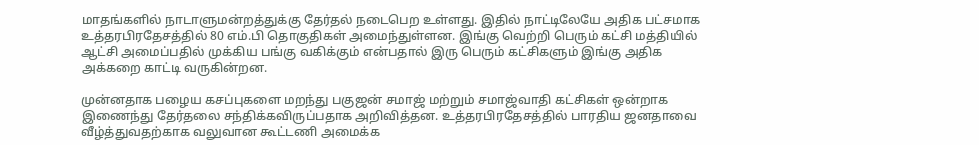மாதங்களில் நாடாளுமன்றத்துக்கு தேர்தல் நடைபெற உள்ளது. இதில் நாட்டிலேயே அதிக பட்சமாக உத்தரபிரதேசத்தில் 80 எம்.பி தொகுதிகள் அமைந்துள்ளன. இங்கு வெற்றி பெரும் கட்சி மத்தியில் ஆட்சி அமைப்பதில் முக்கிய பங்கு வகிக்கும் என்பதால் இரு பெரும் கட்சிகளும் இங்கு அதிக அக்கறை காட்டி வருகின்றன.

முன்னதாக பழைய கசப்புகளை மறந்து பகுஜன் சமாஜ் மற்றும் சமாஜ்வாதி கட்சிகள் ஒன்றாக இணைந்து தேர்தலை சந்திக்கவிருப்பதாக அறிவித்தன. உத்தரபிரதேசத்தில் பாரதிய ஜனதாவை வீழ்த்துவதற்காக வலுவான கூட்டணி அமைக்க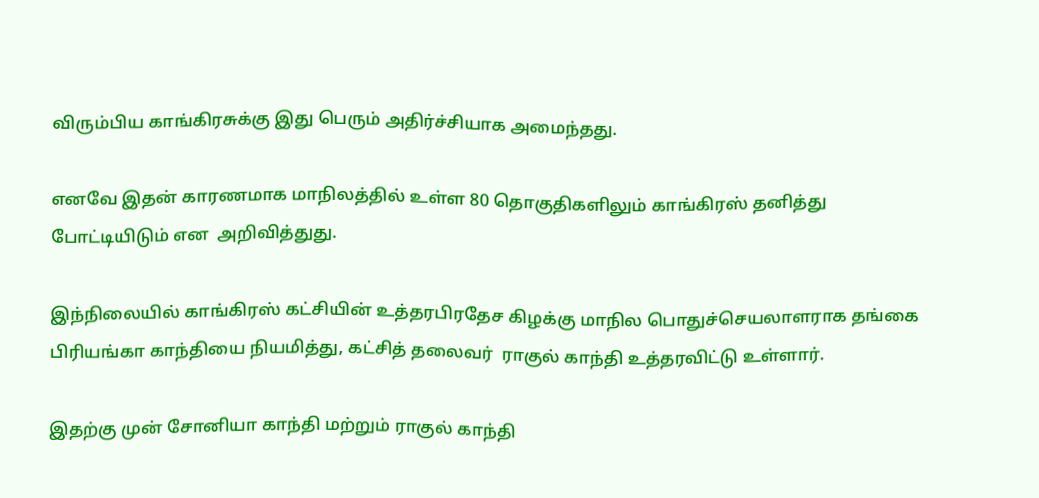விரும்பிய காங்கிரசுக்கு இது பெரும் அதிர்ச்சியாக அமைந்தது.

எனவே இதன் காரணமாக மாநிலத்தில் உள்ள 80 தொகுதிகளிலும் காங்கிரஸ் தனித்து போட்டியிடும் என  அறிவித்துது.

இந்நிலையில் காங்கிரஸ் கட்சியின் உத்தரபிரதேச கிழக்கு மாநில பொதுச்செயலாளராக தங்கை பிரியங்கா காந்தியை நியமித்து, கட்சித் தலைவர்  ராகுல் காந்தி உத்தரவிட்டு உள்ளார்.

இதற்கு முன் சோனியா காந்தி மற்றும் ராகுல் காந்தி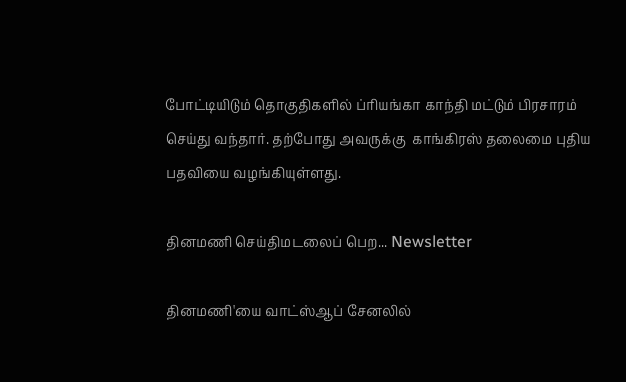போட்டியிடும் தொகுதிகளில் ப்ரியங்கா காந்தி மட்டும் பிரசாரம் செய்து வந்தார். தற்போது அவருக்கு  காங்கிரஸ் தலைமை புதிய பதவியை வழங்கியுள்ளது.

தினமணி செய்திமடலைப் பெற... Newsletter

தினமணி'யை வாட்ஸ்ஆப் சேனலில்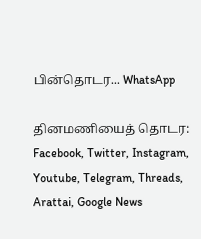பின்தொடர... WhatsApp

தினமணியைத் தொடர: Facebook, Twitter, Instagram, Youtube, Telegram, Threads, Arattai, Google News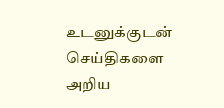உடனுக்குடன் செய்திகளை அறிய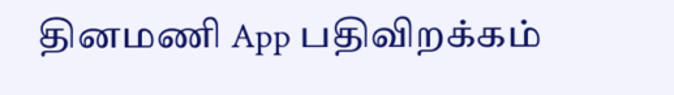தினமணி App பதிவிறக்கம்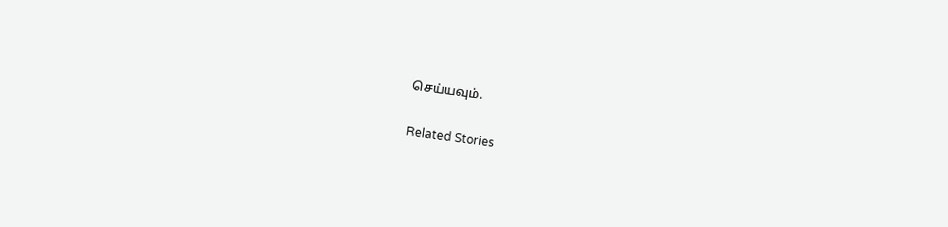செய்யவும்.

Related Stories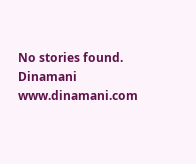No stories found.
Dinamani
www.dinamani.com